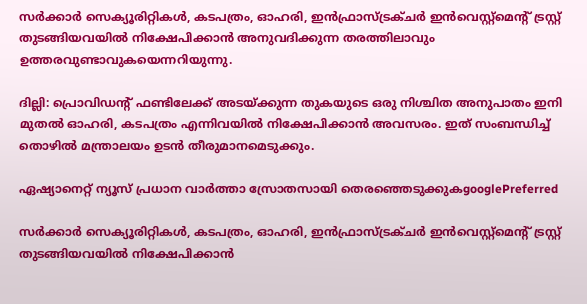സര്‍ക്കാര്‍ സെക്യൂരിറ്റികള്‍, കടപത്രം, ഓഹരി, ഇന്‍ഫ്രാസ്ട്രക്ചര്‍ ഇന്‍വെസ്റ്റ്മെന്‍റ് ട്രസ്റ്റ് തുടങ്ങിയവയില്‍ നിക്ഷേപിക്കാന്‍ അനുവദിക്കുന്ന തരത്തിലാവും ഉത്തരവുണ്ടാവുകയെന്നറിയുന്നു.

ദില്ലി: പ്രൊവിഡന്‍റ് ഫണ്ടിലേക്ക് അടയ്ക്കുന്ന തുകയുടെ ഒരു നിശ്ചിത അനുപാതം ഇനി മുതല്‍ ഓഹരി, കടപത്രം എന്നിവയില്‍ നിക്ഷേപിക്കാന്‍ അവസരം. ഇത് സംബന്ധിച്ച് തൊഴില്‍ മന്ത്രാലയം ഉടന്‍ തീരുമാനമെടുക്കും.

ഏഷ്യാനെറ്റ് ന്യൂസ് പ്രധാന വാർത്താ സ്രോതസായി തെരഞ്ഞെടുക്കുകgooglePreferred

സര്‍ക്കാര്‍ സെക്യൂരിറ്റികള്‍, കടപത്രം, ഓഹരി, ഇന്‍ഫ്രാസ്ട്രക്ചര്‍ ഇന്‍വെസ്റ്റ്മെന്‍റ് ട്രസ്റ്റ് തുടങ്ങിയവയില്‍ നിക്ഷേപിക്കാന്‍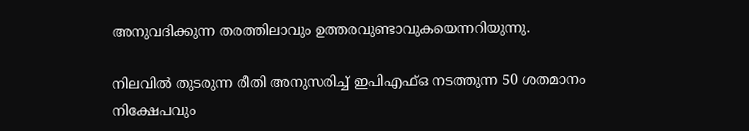അനുവദിക്കുന്ന തരത്തിലാവും ഉത്തരവുണ്ടാവുകയെന്നറിയുന്നു.

നിലവില്‍ തുടരുന്ന രീതി അനുസരിച്ച് ഇപിഎഫ്ഒ നടത്തുന്ന 50 ശതമാനം നിക്ഷേപവും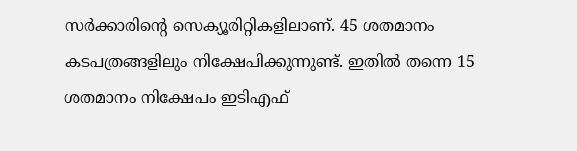സര്‍ക്കാരിന്‍റെ സെക്യൂരിറ്റികളിലാണ്. 45 ശതമാനം കടപത്രങ്ങളിലും നിക്ഷേപിക്കുന്നുണ്ട്. ഇതില്‍ തന്നെ 15 ശതമാനം നിക്ഷേപം ഇടിഎഫ്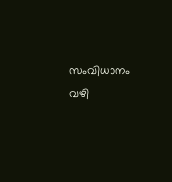സംവിധാനം വഴി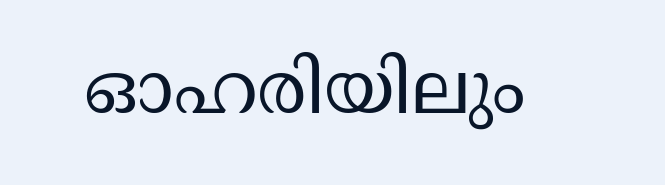ഓഹരിയിലും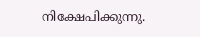നിക്ഷേപിക്കുന്നു.